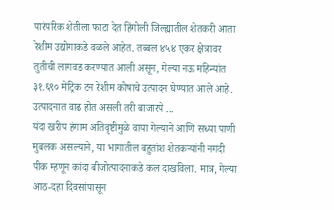पारंपरिक शेतीला फाटा देत हिंगोली जिल्ह्यातील शेतकरी आता रेशीम उद्योगाकडे वळले आहेत. तब्बल ४५४ एकर क्षेत्रावर तुतीची लागवड करण्यात आली असून, गेल्या नऊ महिन्यांत ३१.६९० मेट्रिक टन रेशीम कोषाचे उत्पादन घेण्यात आले आहे. उत्पादनात वाढ होत असली तरी बाजारपे ...
यंदा खरीप हंगाम अतिवृष्टीमुळे वाया गेल्याने आणि सध्या पाणी मुबलक असल्याने, या भागातील बहुतांश शेतकऱ्यांनी नगदी पीक म्हणून कांदा बीजोत्पादनाकडे कल दाखविला. मात्र, गेल्या आठ-दहा दिवसांपासून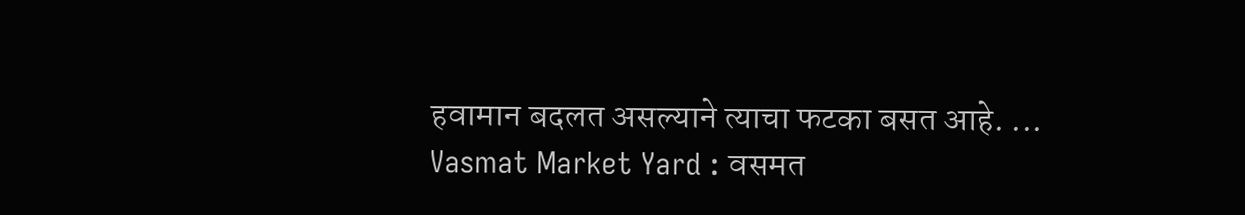हवामान बदलत असल्याने त्याचा फटका बसत आहे. ...
Vasmat Market Yard : वसमत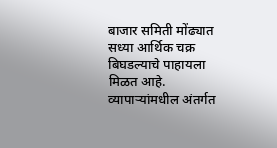बाजार समिती मोंढ्यात सध्या आर्थिक चक्र बिघडल्याचे पाहायला मिळत आहे. व्यापाऱ्यांमधील अंतर्गत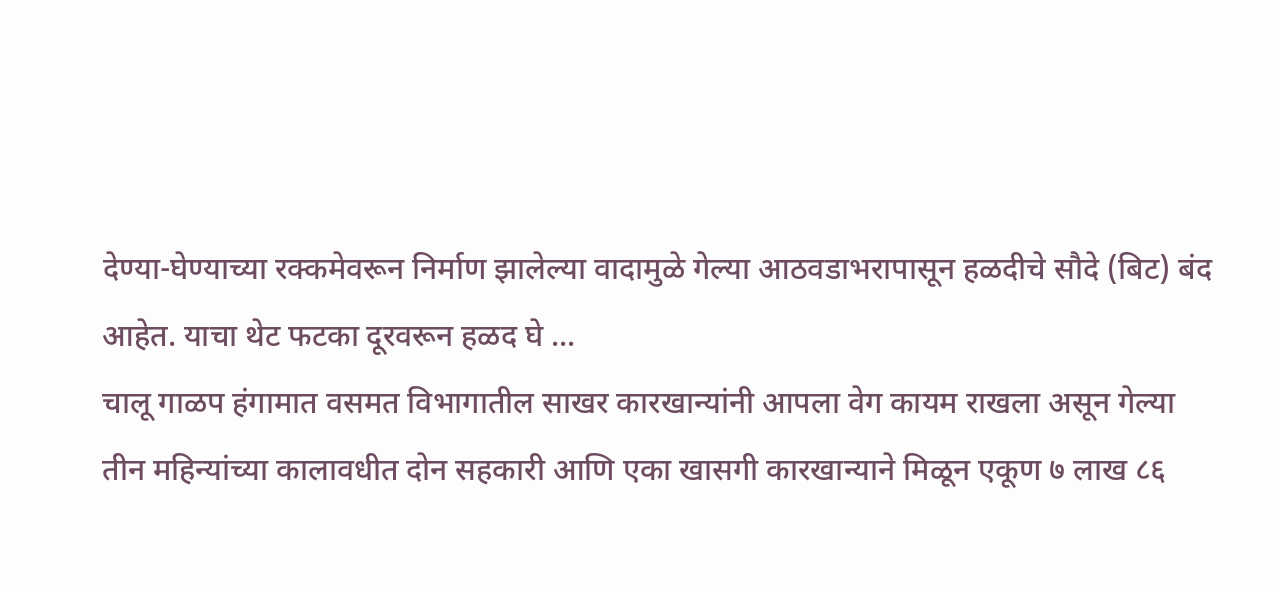देण्या-घेण्याच्या रक्कमेवरून निर्माण झालेल्या वादामुळे गेल्या आठवडाभरापासून हळदीचे सौदे (बिट) बंद आहेत. याचा थेट फटका दूरवरून हळद घे ...
चालू गाळप हंगामात वसमत विभागातील साखर कारखान्यांनी आपला वेग कायम राखला असून गेल्या तीन महिन्यांच्या कालावधीत दोन सहकारी आणि एका खासगी कारखान्याने मिळून एकूण ७ लाख ८६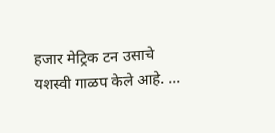हजार मेट्रिक टन उसाचे यशस्वी गाळप केले आहे. ...